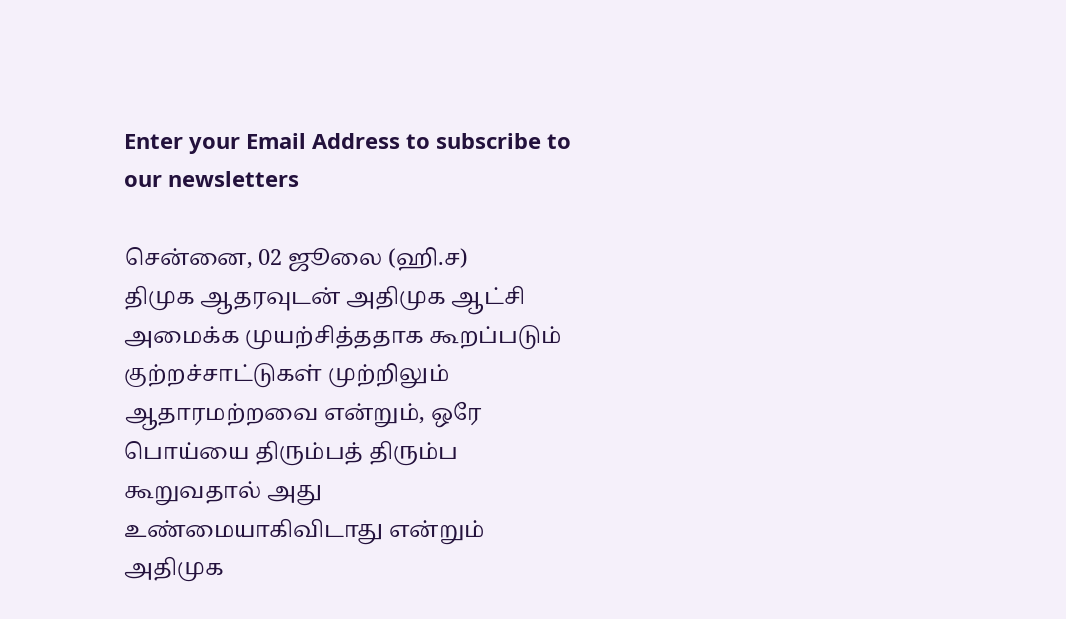Enter your Email Address to subscribe to our newsletters

சென்னை, 02 ஜூலை (ஹி.ச)
திமுக ஆதரவுடன் அதிமுக ஆட்சி அமைக்க முயற்சித்ததாக கூறப்படும் குற்றச்சாட்டுகள் முற்றிலும் ஆதாரமற்றவை என்றும், ஒரே பொய்யை திரும்பத் திரும்ப கூறுவதால் அது உண்மையாகிவிடாது என்றும் அதிமுக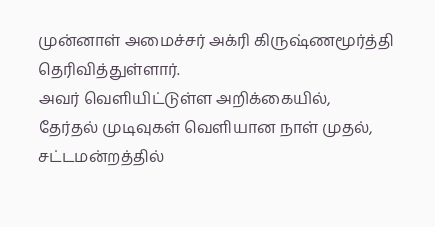முன்னாள் அமைச்சர் அக்ரி கிருஷ்ணமூர்த்தி தெரிவித்துள்ளார்.
அவர் வெளியிட்டுள்ள அறிக்கையில்,
தேர்தல் முடிவுகள் வெளியான நாள் முதல், சட்டமன்றத்தில்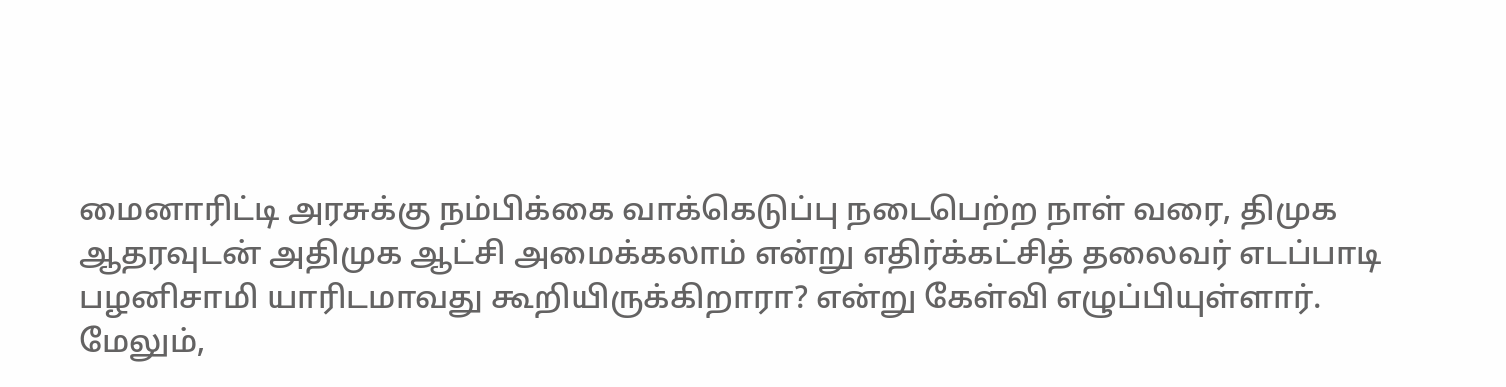மைனாரிட்டி அரசுக்கு நம்பிக்கை வாக்கெடுப்பு நடைபெற்ற நாள் வரை, திமுக ஆதரவுடன் அதிமுக ஆட்சி அமைக்கலாம் என்று எதிர்க்கட்சித் தலைவர் எடப்பாடி பழனிசாமி யாரிடமாவது கூறியிருக்கிறாரா? என்று கேள்வி எழுப்பியுள்ளார்.
மேலும்,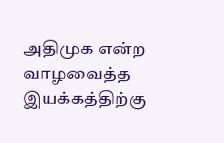அதிமுக என்ற வாழவைத்த இயக்கத்திற்கு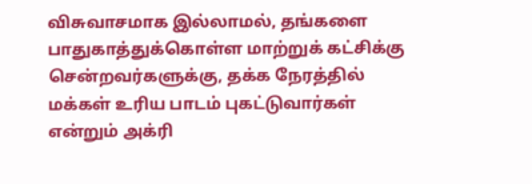விசுவாசமாக இல்லாமல், தங்களை பாதுகாத்துக்கொள்ள மாற்றுக் கட்சிக்கு சென்றவர்களுக்கு, தக்க நேரத்தில் மக்கள் உரிய பாடம் புகட்டுவார்கள் என்றும் அக்ரி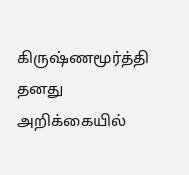கிருஷ்ணமூர்த்தி தனது அறிக்கையில்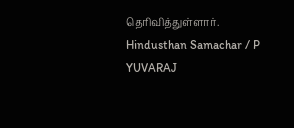தெரிவித்துள்ளார்.
Hindusthan Samachar / P YUVARAJ